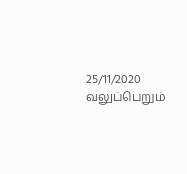25/11/2020
வலுப்பெறும்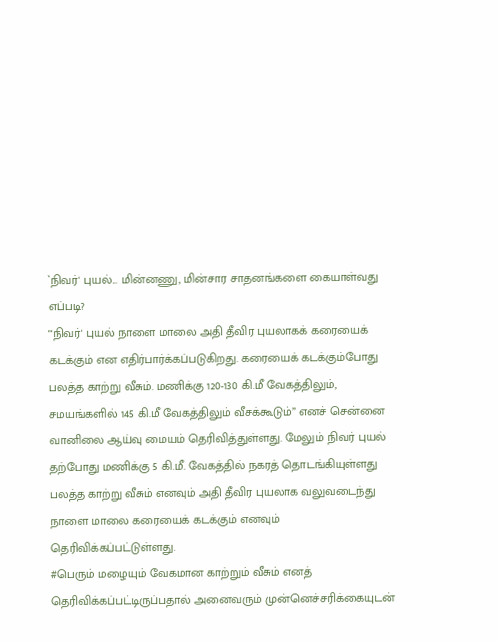`நிவர்' புயல்... மின்னணு, மின்சார சாதனங்களை கையாள்வது எப்படி?
"'நிவர்' புயல் நாளை மாலை அதி தீவிர புயலாகக் கரையைக் கடக்கும் என எதிர்பார்க்கப்படுகிறது. கரையைக் கடக்கும்போது பலத்த காற்று வீசும். மணிக்கு 120-130 கி.மீ வேகத்திலும், சமயங்களில் 145 கி.மீ வேகத்திலும் வீசக்கூடும்” எனச் சென்னை வானிலை ஆய்வு மையம் தெரிவித்துள்ளது. மேலும் நிவர் புயல் தற்போது மணிக்கு 5 கி.மீ. வேகத்தில் நகரத் தொடங்கியுள்ளது பலத்த காற்று வீசும் எனவும் அதி தீவிர புயலாக வலுவடைந்து நாளை மாலை கரையைக் கடக்கும் எனவும் தெரிவிக்கப்பட்டுள்ளது.
#பெரும் மழையும் வேகமான காற்றும் வீசும் எனத் தெரிவிக்கப்பட்டிருப்பதால் அனைவரும் முன்னெச்சரிக்கையுடன்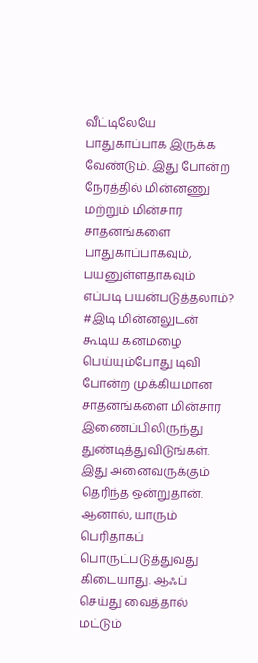வீட்டிலேயே பாதுகாப்பாக இருக்க வேண்டும். இது போன்ற நேரத்தில் மின்னணு மற்றும் மின்சார சாதனங்களை பாதுகாப்பாகவும், பயனுள்ளதாகவும் எப்படி பயன்படுத்தலாம்?
#இடி மின்னலுடன் கூடிய கனமழை பெய்யும்போது டிவி போன்ற முக்கியமான சாதனங்களை மின்சார இணைப்பிலிருந்து துண்டித்துவிடுங்கள். இது அனைவருக்கும் தெரிந்த ஒன்றுதான். ஆனால், யாரும் பெரிதாகப் பொருட்படுத்துவது கிடையாது. ஆஃப் செய்து வைத்தால் மட்டும்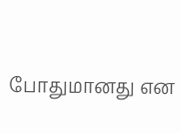போதுமானது என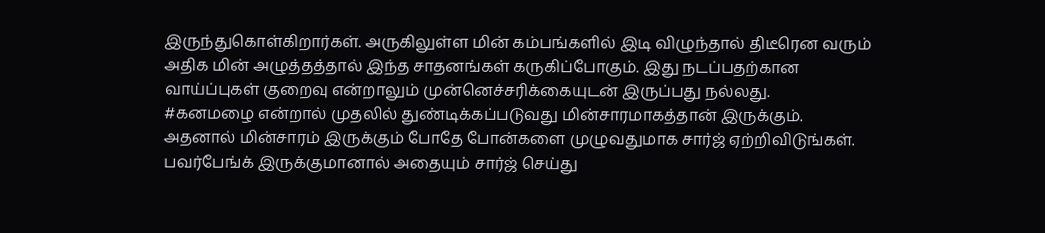இருந்துகொள்கிறார்கள். அருகிலுள்ள மின் கம்பங்களில் இடி விழுந்தால் திடீரென வரும் அதிக மின் அழுத்தத்தால் இந்த சாதனங்கள் கருகிப்போகும். இது நடப்பதற்கான வாய்ப்புகள் குறைவு என்றாலும் முன்னெச்சரிக்கையுடன் இருப்பது நல்லது.
#கனமழை என்றால் முதலில் துண்டிக்கப்படுவது மின்சாரமாகத்தான் இருக்கும். அதனால் மின்சாரம் இருக்கும் போதே போன்களை முழுவதுமாக சார்ஜ் ஏற்றிவிடுங்கள். பவர்பேங்க் இருக்குமானால் அதையும் சார்ஜ் செய்து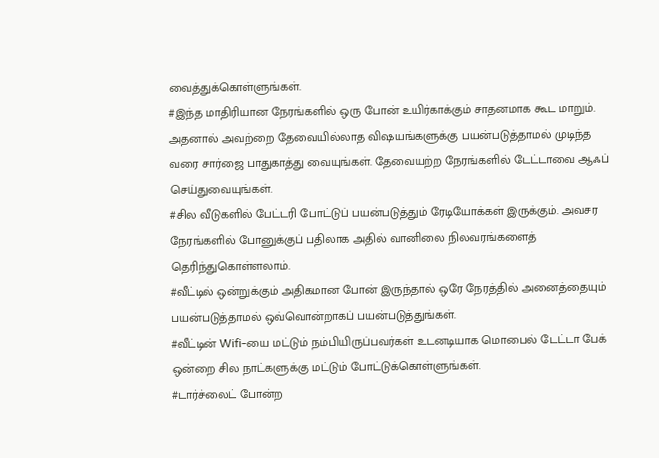வைத்துக்கொள்ளுங்கள்.
#இந்த மாதிரியான நேரங்களில் ஒரு போன் உயிர்காக்கும் சாதனமாக கூட மாறும். அதனால் அவற்றை தேவையில்லாத விஷயங்களுக்கு பயன்படுத்தாமல் முடிந்த வரை சார்ஜை பாதுகாத்து வையுங்கள். தேவையற்ற நேரங்களில் டேட்டாவை ஆஃப் செய்துவையுங்கள்.
#சில வீடுகளில் பேட்டரி போட்டுப் பயன்படுத்தும் ரேடியோக்கள் இருக்கும். அவசர நேரங்களில் போனுக்குப் பதிலாக அதில் வானிலை நிலவரங்களைத் தெரிந்துகொள்ளலாம்.
#வீட்டில் ஒன்றுக்கும் அதிகமான போன் இருந்தால் ஒரே நேரத்தில் அனைத்தையும் பயன்படுத்தாமல் ஒவ்வொன்றாகப் பயன்படுத்துங்கள்.
#வீட்டின் Wifi-யை மட்டும் நம்பியிருப்பவர்கள் உடனடியாக மொபைல் டேட்டா பேக் ஒன்றை சில நாட்களுக்கு மட்டும் போட்டுக்கொள்ளுங்கள்.
#டார்ச்லைட் போன்ற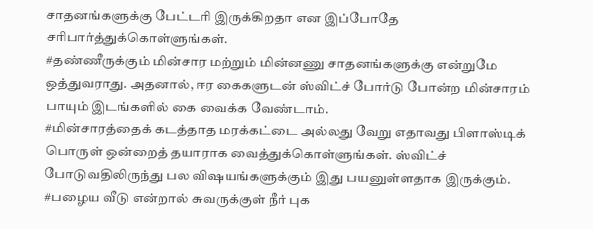சாதனங்களுக்கு பேட்டரி இருக்கிறதா என இப்போதே சரிபார்த்துக்கொள்ளுங்கள்.
#தண்ணீருக்கும் மின்சார மற்றும் மின்னணு சாதனங்களுக்கு என்றுமே ஒத்துவராது. அதனால், ஈர கைகளுடன் ஸ்விட்ச் போர்டு போன்ற மின்சாரம் பாயும் இடங்களில் கை வைக்க வேண்டாம்.
#மின்சாரத்தைக் கடத்தாத மரக்கட்டை அல்லது வேறு எதாவது பிளாஸ்டிக் பொருள் ஒன்றைத் தயாராக வைத்துக்கொள்ளுங்கள். ஸ்விட்ச் போடுவதிலிருந்து பல விஷயங்களுக்கும் இது பயனுள்ளதாக இருக்கும்.
#பழைய வீடு என்றால் சுவருக்குள் நீர் புக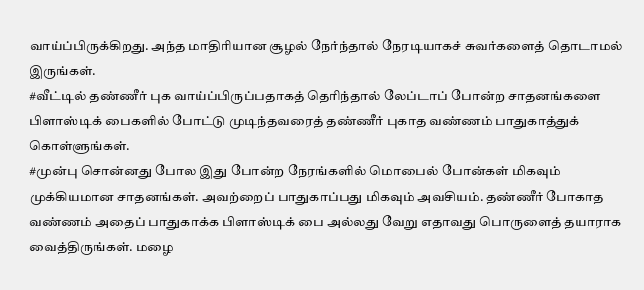வாய்ப்பிருக்கிறது. அந்த மாதிரியான சூழல் நேர்ந்தால் நேரடியாகச் சுவர்களைத் தொடாமல் இருங்கள்.
#வீட்டில் தண்ணீர் புக வாய்ப்பிருப்பதாகத் தெரிந்தால் லேப்டாப் போன்ற சாதனங்களை பிளாஸ்டிக் பைகளில் போட்டு முடிந்தவரைத் தண்ணீர் புகாத வண்ணம் பாதுகாத்துக் கொள்ளுங்கள்.
#முன்பு சொன்னது போல இது போன்ற நேரங்களில் மொபைல் போன்கள் மிகவும் முக்கியமான சாதனங்கள். அவற்றைப் பாதுகாப்பது மிகவும் அவசியம். தண்ணீர் போகாத வண்ணம் அதைப் பாதுகாக்க பிளாஸ்டிக் பை அல்லது வேறு எதாவது பொருளைத் தயாராக வைத்திருங்கள். மழை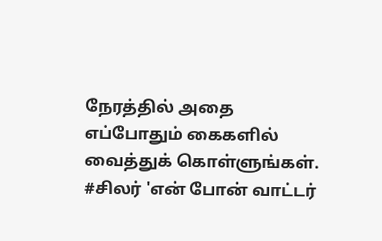நேரத்தில் அதை எப்போதும் கைகளில் வைத்துக் கொள்ளுங்கள்.
#சிலர் 'என் போன் வாட்டர்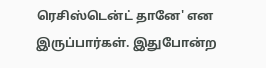ரெசிஸ்டென்ட் தானே' என இருப்பார்கள். இதுபோன்ற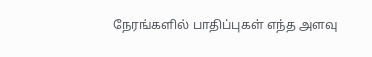நேரங்களில் பாதிப்புகள் எந்த அளவு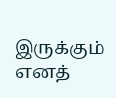இருக்கும் எனத்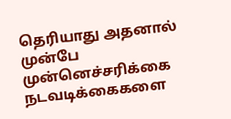தெரியாது அதனால் முன்பே முன்னெச்சரிக்கை நடவடிக்கைகளை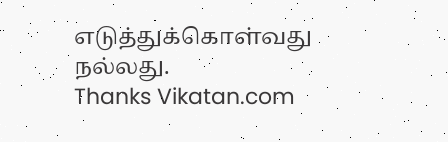எடுத்துக்கொள்வது நல்லது.
Thanks Vikatan.com